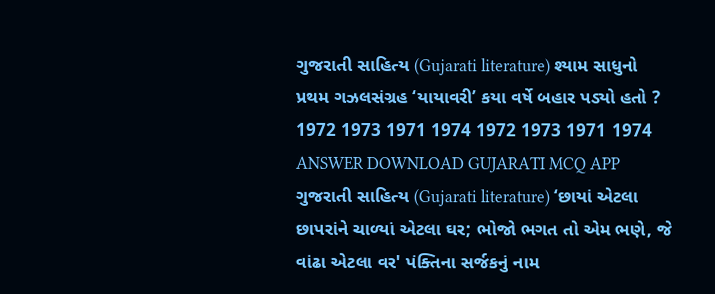ગુજરાતી સાહિત્ય (Gujarati literature) શ્યામ સાધુનો પ્રથમ ગઝલસંગ્રહ ‘યાયાવરી’ કયા વર્ષે બહાર પડ્યો હતો ? 1972 1973 1971 1974 1972 1973 1971 1974 ANSWER DOWNLOAD GUJARATI MCQ APP
ગુજરાતી સાહિત્ય (Gujarati literature) ‘છાયાં એટલા છાપરાંને ચાળ્યાં એટલા ઘર; ભોજો ભગત તો એમ ભણે, જે વાંઢા એટલા વર' પંક્તિના સર્જકનું નામ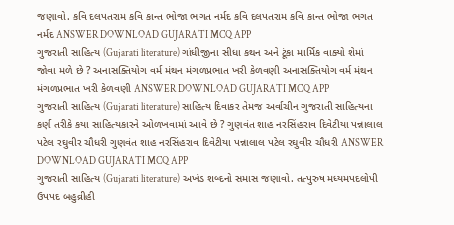જણાવો. કવિ દલપતરામ કવિ કાન્ત ભોજા ભગત નર્મદ કવિ દલપતરામ કવિ કાન્ત ભોજા ભગત નર્મદ ANSWER DOWNLOAD GUJARATI MCQ APP
ગુજરાતી સાહિત્ય (Gujarati literature) ગાંધીજીના સીધા કથન અને ટૂંકા માર્મિક વાક્યો શેમાં જોવા મળે છે ? અનાસક્તિયોગ વર્મ મંથન મંગળપ્રભાત ખરી કેળવણી અનાસક્તિયોગ વર્મ મંથન મંગળપ્રભાત ખરી કેળવણી ANSWER DOWNLOAD GUJARATI MCQ APP
ગુજરાતી સાહિત્ય (Gujarati literature) સાહિત્ય દિવાકર તેમજ અર્વાચીન ગુજરાતી સાહિત્યના કર્ણ તરીકે કયા સાહિત્યકારને ઓળખવામાં આવે છે ? ગુણવંત શાહ નરસિંહરાવ દિવેટીયા પન્નાલાલ પટેલ રઘુવીર ચૌધરી ગુણવંત શાહ નરસિંહરાવ દિવેટીયા પન્નાલાલ પટેલ રઘુવીર ચૌધરી ANSWER DOWNLOAD GUJARATI MCQ APP
ગુજરાતી સાહિત્ય (Gujarati literature) અખંડ શબ્દનો સમાસ જણાવો. તત્પુરુષ મધ્યમપદલોપી ઉપપદ બહુવ્રીહી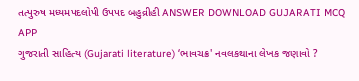તત્પુરુષ મધ્યમપદલોપી ઉપપદ બહુવ્રીહી ANSWER DOWNLOAD GUJARATI MCQ APP
ગુજરાતી સાહિત્ય (Gujarati literature) ‘ભાવચક્ર' નવલકથાના લેખક જણાવો ?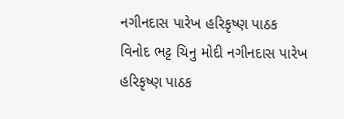નગીનદાસ પારેખ હરિકૃષ્ણ પાઠક વિનોદ ભટ્ટ ચિનુ મોદી નગીનદાસ પારેખ હરિકૃષ્ણ પાઠક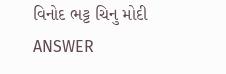વિનોદ ભટ્ટ ચિનુ મોદી ANSWER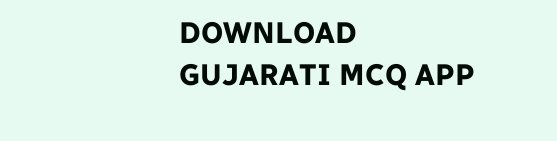DOWNLOAD GUJARATI MCQ APP